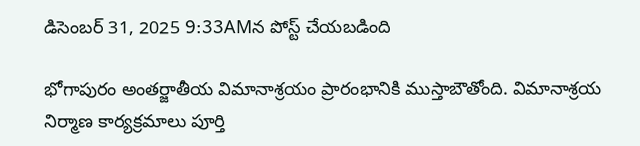డిసెంబర్ 31, 2025 9:33AMన పోస్ట్ చేయబడింది

భోగాపురం అంతర్జాతీయ విమానాశ్రయం ప్రారంభానికి ముస్తాబౌతోంది. విమానాశ్రయ నిర్మాణ కార్యక్రమాలు పూర్తి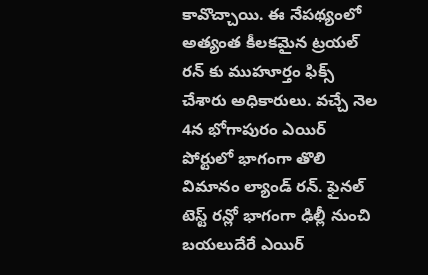కావొచ్చాయి. ఈ నేపథ్యంలో అత్యంత కీలకమైన ట్రయల్ రన్ కు ముహూర్తం ఫిక్స్ చేశారు అధికారులు. వచ్చే నెల 4న భోగాపురం ఎయిర్ పోర్టులో భాగంగా తొలి విమానం ల్యాండ్ రన్. ఫైనల్ టెస్ట్ రన్లో భాగంగా ఢిల్లీ నుంచి బయలుదేరే ఎయిర్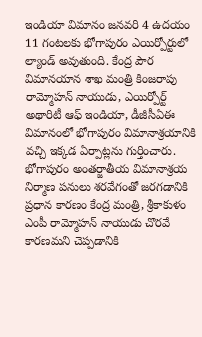ఇండియా విమానం జనవరి 4 ఉదయం 11 గంటలకు భోగాపురం ఎయిర్పోర్టులో ల్యాండ్ అవుతుంది. కేంద్ర పౌర విమానయాన శాఖ మంత్రి కింజరాపు రామ్మోహన్ నాయుడు, ఎయిర్పోర్ట్ అథారిటీ ఆఫ్ ఇండియా, డీజీసీఏఈ విమానంలో భోగాపురం విమానాశ్రయానికి వచ్చి ఇక్కడ ఏర్పాట్లను గుర్తించారు.
భోగాపురం అంతర్జాతీయ విమానాశ్రయ నిర్మాణ పనులు శరవేగంతో జరగడానికి ప్రధాన కారణం కేంద్ర మంత్రి, శ్రీకాకుళం ఎంపీ రామ్మోహన్ నాయుడు చొరవే కారణమని చెప్పడానికి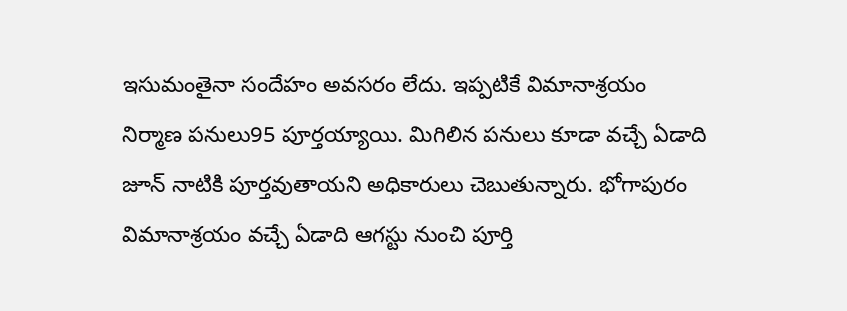ఇసుమంతైనా సందేహం అవసరం లేదు. ఇప్పటికే విమానాశ్రయం నిర్మాణ పనులు95 పూర్తయ్యాయి. మిగిలిన పనులు కూడా వచ్చే ఏడాది జూన్ నాటికి పూర్తవుతాయని అధికారులు చెబుతున్నారు. భోగాపురం విమానాశ్రయం వచ్చే ఏడాది ఆగస్టు నుంచి పూర్తి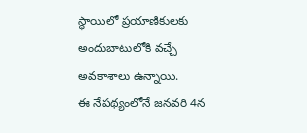స్థాయిలో ప్రయాణికులకు అందుబాటులోకి వచ్చే అవకాశాలు ఉన్నాయి.
ఈ నేపథ్యంలోనే జనవరి 4న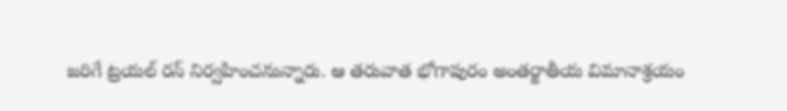జరిగే ట్రయల్ రన్ నిర్వహించనున్నారు. ఆ తరువాత భోగాపురం అంతర్జాతీయ విమానాశ్రయం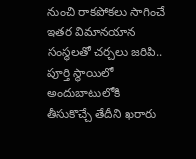నుంచి రాకపోకలు సాగించే ఇతర విమానయాన సంస్థలతో చర్చలు జరిపి.. పూర్తి స్థాయిలో అందుబాటులోకి తీసుకొచ్చే తేదీని ఖరారు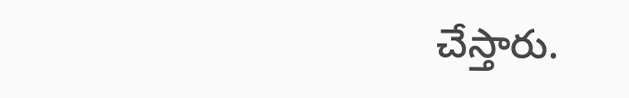చేస్తారు.